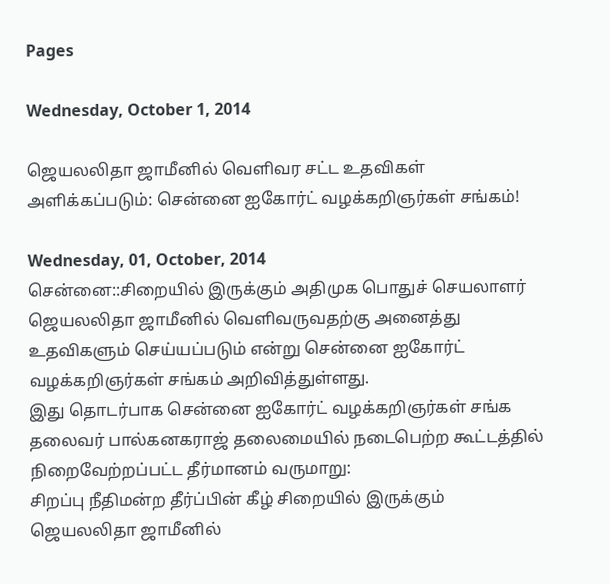Pages

Wednesday, October 1, 2014

ஜெயலலிதா ஜாமீனில் வெளிவர சட்ட உதவிகள் அளிக்கப்படும்: சென்னை ஐகோர்ட் வழக்கறிஞர்கள் சங்கம்!

Wednesday, 01, October, 2014
சென்னை::சிறையில் இருக்கும் அதிமுக பொதுச் செயலாளர் ஜெயலலிதா ஜாமீனில் வெளிவருவதற்கு அனைத்து உதவிகளும் செய்யப்படும் என்று சென்னை ஐகோர்ட் வழக்கறிஞர்கள் சங்கம் அறிவித்துள்ளது.
இது தொடர்பாக சென்னை ஐகோர்ட் வழக்கறிஞர்கள் சங்க தலைவர் பால்கனகராஜ் தலைமையில் நடைபெற்ற கூட்டத்தில் நிறைவேற்றப்பட்ட தீர்மானம் வருமாறு:
சிறப்பு நீதிமன்ற தீர்ப்பின் கீழ் சிறையில் இருக்கும் ஜெயலலிதா ஜாமீனில்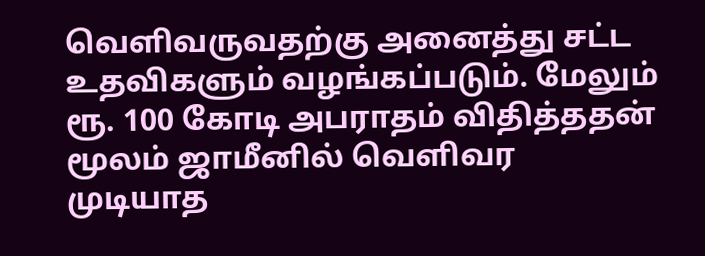வெளிவருவதற்கு அனைத்து சட்ட உதவிகளும் வழங்கப்படும். மேலும் ரூ. 100 கோடி அபராதம் விதித்ததன் மூலம் ஜாமீனில் வெளிவர முடியாத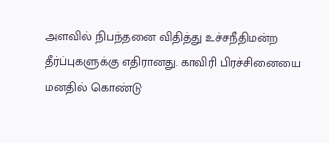அளவில் நிபந்தனை விதித்து உச்சநீதிமன்ற தீர்ப்புகளுக்கு எதிரானது. காவிரி பிரச்சினையை மனதில் கொண்டு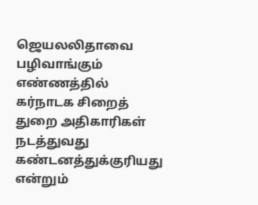ஜெயலலிதாவை பழிவாங்கும் எண்ணத்தில் கர்நாடக சிறைத் துறை அதிகாரிகள் நடத்துவது கண்டனத்துக்குரியது என்றும்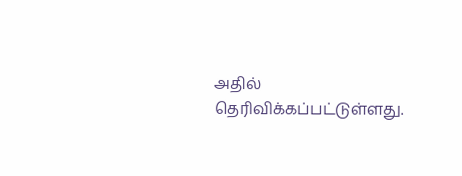அதில் தெரிவிக்கப்பட்டுள்ளது.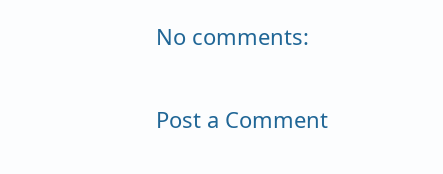No comments:

Post a Comment